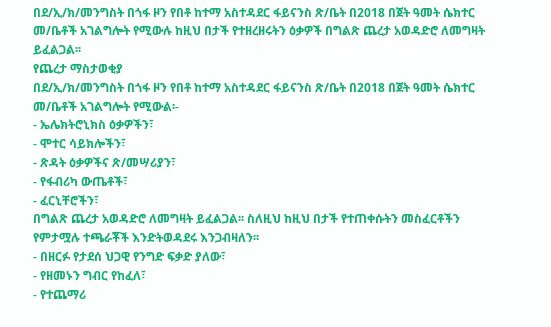በደ/ኢ/ክ/መንግስት በጎፋ ዞን የበቶ ከተማ አስተዳደር ፋይናንስ ጽ/ቤት በ2018 በጀት ዓመት ሴክተር መ/ቤቶች አገልግሎት የሚውሉ ከዚህ በታች የተዘረዘሩትን ዕቃዎች በግልጽ ጨረታ አወዳድሮ ለመግዛት ይፈልጋል፡፡
የጨረታ ማስታወቂያ
በደ/ኢ/ክ/መንግስት በጎፋ ዞን የበቶ ከተማ አስተዳደር ፋይናንስ ጽ/ቤት በ2018 በጀት ዓመት ሴክተር መ/ቤቶች አገልግሎት የሚውል፡-
- ኤሌክትሮኒክስ ዕቃዎችን፣
- ሞተር ሳይክሎችን፣
- ጽዳት ዕቃዎችና ጽ/መሣሪያን፣
- የፋብሪካ ውጤቶች፣
- ፈርኒቸሮችን፣
በግልጽ ጨረታ አወዳድሮ ለመግዛት ይፈልጋል፡፡ ስለዚህ ከዚህ በታች የተጠቀሱትን መስፈርቶችን የምታሟሉ ተጫራቾች እንድትወዳደሩ እንጋብዛለን፡፡
- በዘርፉ የታደሰ ህጋዊ የንግድ ፍቃድ ያለው፣
- የዘመኑን ግብር የከፈለ፣
- የተጨማሪ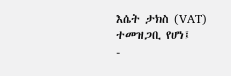እሴት ታክስ (VAT) ተመዝጋቢ የሆነ፤
-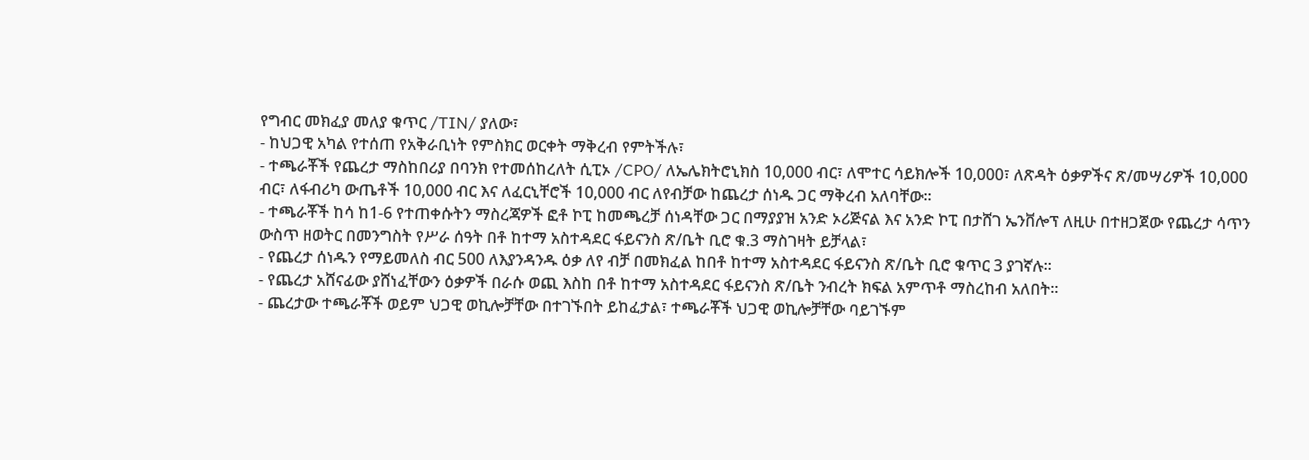የግብር መክፈያ መለያ ቁጥር /TIN/ ያለው፣
- ከህጋዊ አካል የተሰጠ የአቅራቢነት የምስክር ወርቀት ማቅረብ የምትችሉ፣
- ተጫራቾች የጨረታ ማስከበሪያ በባንክ የተመሰከረለት ሲፒኦ /CPO/ ለኤሌክትሮኒክስ 10,000 ብር፣ ለሞተር ሳይክሎች 10,000፣ ለጽዳት ዕቃዎችና ጽ/መሣሪዎች 10,000 ብር፣ ለፋብሪካ ውጤቶች 10,000 ብር እና ለፈርኒቸሮች 10,000 ብር ለየብቻው ከጨረታ ሰነዱ ጋር ማቅረብ አለባቸው።
- ተጫራቾች ከሳ ከ1-6 የተጠቀሱትን ማስረጃዎች ፎቶ ኮፒ ከመጫረቻ ሰነዳቸው ጋር በማያያዝ አንድ ኦሪጅናል እና አንድ ኮፒ በታሸገ ኤንቨሎፕ ለዚሁ በተዘጋጀው የጨረታ ሳጥን ውስጥ ዘወትር በመንግስት የሥራ ሰዓት በቶ ከተማ አስተዳደር ፋይናንስ ጽ/ቤት ቢሮ ቁ.3 ማስገዛት ይቻላል፣
- የጨረታ ሰነዱን የማይመለስ ብር 500 ለእያንዳንዱ ዕቃ ለየ ብቻ በመክፈል ከበቶ ከተማ አስተዳደር ፋይናንስ ጽ/ቤት ቢሮ ቁጥር 3 ያገኛሉ፡፡
- የጨረታ አሸናፊው ያሸነፈቸውን ዕቃዎች በራሱ ወጪ እስከ በቶ ከተማ አስተዳደር ፋይናንስ ጽ/ቤት ንብረት ክፍል አምጥቶ ማስረከብ አለበት፡፡
- ጨረታው ተጫራቾች ወይም ህጋዊ ወኪሎቻቸው በተገኙበት ይከፈታል፣ ተጫራቾች ህጋዊ ወኪሎቻቸው ባይገኙም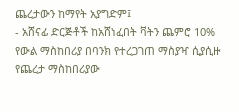ጨረታውን ከማየት አያግድም፤
- አሸናፊ ድርጅቶች ከአሸነፈበት ቫትን ጨምሮ 10% የውል ማስከበሪያ በባንክ የተረጋገጠ ማስያዣ ሲያሲዙ የጨረታ ማስከበሪያው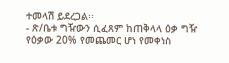ተመላሽ ይደረጋል፡፡
- ጽ/ቤቱ ግዥውን ሲፈጸም ከጠቅላላ ዕቃ ግዥ የዕቃው 20% የመጨመር ሆነ የመቀነስ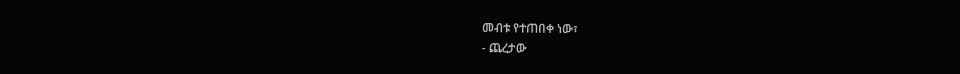መብቱ የተጠበቀ ነው፣
- ጨረታው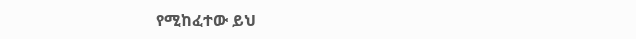የሚከፈተው ይህ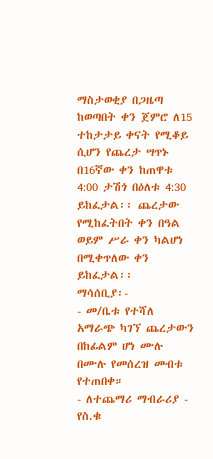ማስታወቂያ በጋዜጣ ከወጣበት ቀን ጀምሮ ለ15 ተከታታይ ቀናት የሚቆይ ሲሆን የጨረታ ሣጥኑ በ16ኛው ቀን ከጠዋቱ 4:00 ታሽጎ በዕለቱ 4:30 ይከፈታል፡፡ ጨረታው የሚከፈትበት ቀን በዓል ወይም ሥራ ቀን ካልሆነ በሚቀጥለው ቀን ይከፈታል፡፡
ማሳሰቢያ፡-
- መ/ቤቱ የተሻለ አማራጭ ካገኘ ጨረታውን በከፊልም ሆነ ሙሉ በሙሉ የመሰረዝ መብቱ የተጠበቀ።
- ለተጨማሪ ማብራሪያ - የስ.ቁ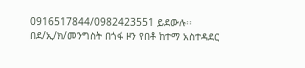0916517844/0982423551 ይደውሉ፡፡
በደ/ኢ/ክ/መንግስት በጎፋ ዞን የበቶ ከተማ አስተዳደር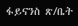ፋይናንስ ጽ/ቤት